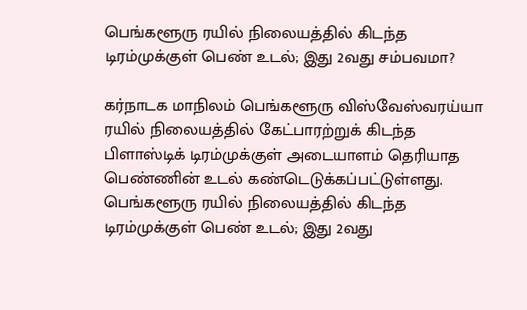பெங்களூரு ரயில் நிலையத்தில் கிடந்த டிரம்முக்குள் பெண் உடல்; இது 2வது சம்பவமா?

கர்நாடக மாநிலம் பெங்களூரு விஸ்வேஸ்வரய்யா ரயில் நிலையத்தில் கேட்பாரற்றுக் கிடந்த பிளாஸ்டிக் டிரம்முக்குள் அடையாளம் தெரியாத பெண்ணின் உடல் கண்டெடுக்கப்பட்டுள்ளது.
பெங்களூரு ரயில் நிலையத்தில் கிடந்த டிரம்முக்குள் பெண் உடல்; இது 2வது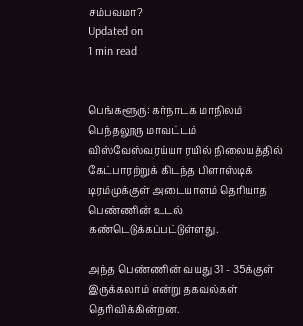சம்பவமா?
Updated on
1 min read


பெங்களூரு: கர்நாடக மாநிலம் பெந்தலூரு மாவட்டம் விஸ்வேஸ்வரய்யா ரயில் நிலையத்தில் கேட்பாரற்றுக் கிடந்த பிளாஸ்டிக் டிரம்முக்குள் அடையாளம் தெரியாத பெண்ணின் உடல் கண்டெடுக்கப்பட்டுள்ளது.

அந்த பெண்ணின் வயது 31 - 35க்குள் இருக்கலாம் என்று தகவல்கள் தெரிவிக்கின்றன.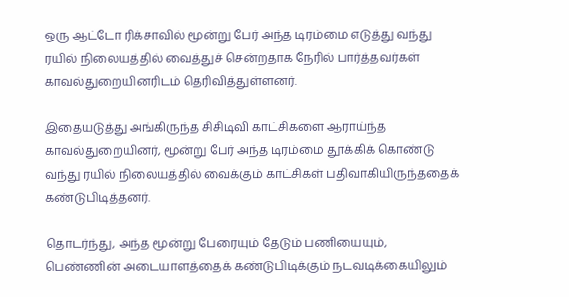ஒரு ஆட்டோ ரிக்சாவில் மூன்று பேர் அந்த டிரம்மை எடுத்து வந்து ரயில் நிலையத்தில் வைத்துச் சென்றதாக நேரில் பார்த்தவர்கள் காவல்துறையினரிடம் தெரிவித்துள்ளனர்.

இதையடுத்து அங்கிருந்த சிசிடிவி காட்சிகளை ஆராய்ந்த காவல்துறையினர், மூன்று பேர் அந்த டிரம்மை தூக்கிக் கொண்டு வந்து ரயில் நிலையத்தில் வைக்கும் காட்சிகள் பதிவாகியிருந்ததைக் கண்டுபிடித்தனர்.

தொடர்ந்து, அந்த மூன்று பேரையும் தேடும் பணியையும், பெண்ணின் அடையாளத்தைக் கண்டுபிடிக்கும் நடவடிக்கையிலும்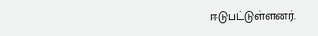ஈடுபட்டுள்ளனர்.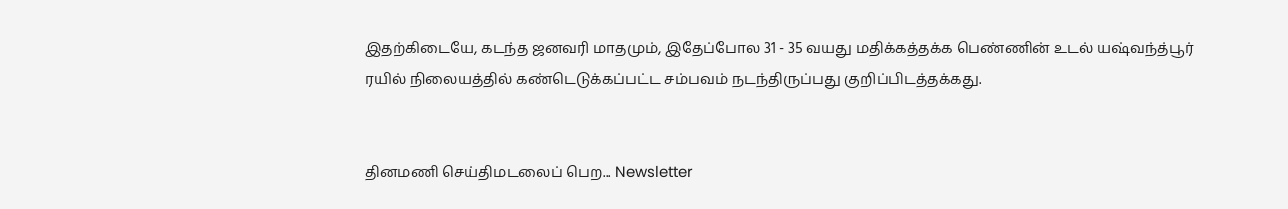இதற்கிடையே, கடந்த ஜனவரி மாதமும், இதேப்போல 31 - 35 வயது மதிக்கத்தக்க பெண்ணின் உடல் யஷ்வந்த்பூர் ரயில் நிலையத்தில் கண்டெடுக்கப்பட்ட சம்பவம் நடந்திருப்பது குறிப்பிடத்தக்கது.


தினமணி செய்திமடலைப் பெற... Newsletter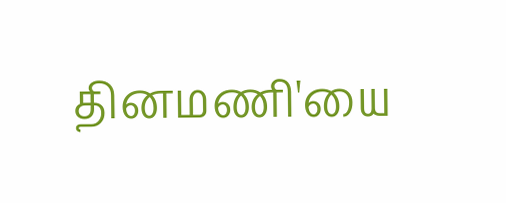தினமணி'யை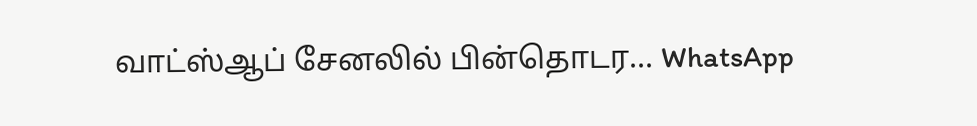வாட்ஸ்ஆப் சேனலில் பின்தொடர... WhatsApp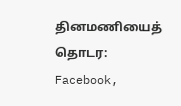தினமணியைத் தொடர: Facebook,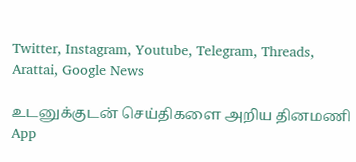Twitter, Instagram, Youtube, Telegram, Threads, Arattai, Google News

உடனுக்குடன் செய்திகளை அறிய தினமணி App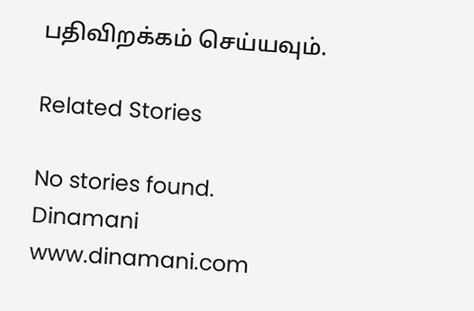பதிவிறக்கம் செய்யவும்.

Related Stories

No stories found.
Dinamani
www.dinamani.com